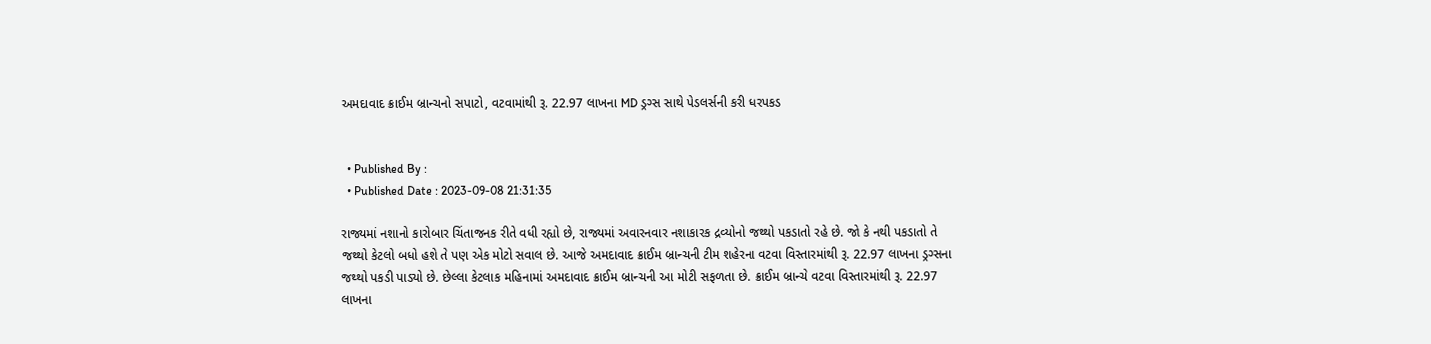અમદાવાદ ક્રાઈમ બ્રાન્ચનો સપાટો, વટવામાંથી રૂ. 22.97 લાખના MD ડ્રગ્સ સાથે પેડલર્સની કરી ધરપકડ


  • Published By :
  • Published Date : 2023-09-08 21:31:35

રાજ્યમાં નશાનો કારોબાર ચિંતાજનક રીતે વધી રહ્યો છે, રાજ્યમાં અવારનવાર નશાકારક દ્રવ્યોનો જથ્થો પકડાતો રહે છે. જો કે નથી પકડાતો તે જથ્થો કેટલો બધો હશે તે પણ એક મોટો સવાલ છે. આજે અમદાવાદ ક્રાઈમ બ્રાન્ચની ટીમ શહેરના વટવા વિસ્તારમાંથી રૂ. 22.97 લાખના ડ્રગ્સના જથ્થો પકડી પાડ્યો છે. છેલ્લા કેટલાક મહિનામાં અમદાવાદ ક્રાઈમ બ્રાન્ચની આ મોટી સફળતા છે. ક્રાઈમ બ્રાન્ચે વટવા વિસ્તારમાંથી રૂ. 22.97 લાખના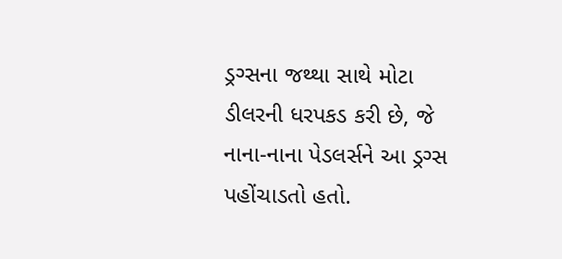ડ્રગ્સના જથ્થા સાથે મોટા ડીલરની ધરપકડ કરી છે, જે નાના-નાના પેડલર્સને આ ડ્રગ્સ પહોંચાડતો હતો.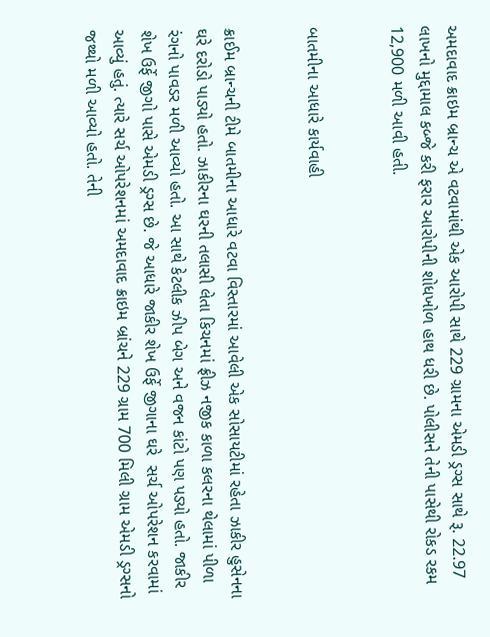અમદાવાદ ક્રાઇમ બ્રાન્ચ એ વટવામાંથી એક આરોપી સાથે 229 ગ્રામના એમડી ડ્રગ્સ સાથે રૂ. 22.97 લાખનો મુદ્દામાલ કબ્જે કરી ફરાર આરોપીની શોધખોળ હાથ ધરી છે. પોલીસને તેની પાસેથી રોકડ રકમ 12,900 મળી આવી હતી.


બાતમીના આધારે કાર્યવાહી


ક્રાઈમ બ્રાન્ચની ટીમે બાતમીના આધારે વટવા વિસ્તારમાં આવેલી એક સોસાયટીમાં રહેતા ઝાકીર હુસેનના ઘરે દરોડો પાડ્યો હતો. ઝાકીરના ઘરની તલાસી લેતા કિચનમાં ફ્રીઝ નજીક કાળા કલરના થેલામાં પીળા રંગનો પાવડર મળી આવ્યો હતો. આ સાથે કેટલીક ઝીપ બેગ અને વજન કાંટો પણ પડ્યો હતો. જાકીર શેખ ઉર્ફે જીગો પાસે એમડી ડ્રગ્સ છે. જે આધારે જાકીર શેખ ઉર્ફે જીગાના ઘરે  સર્ચ ઓપરેશન કરવામાં આવ્યું હતું. ત્યારે સર્ચ ઓપરેશનમાં અમદાવાદ ક્રાઇમ બ્રાંચને 229 ગ્રામ 700 મિલી ગ્રામ એમડી ડ્રગ્સનો જથ્થો મળી આવ્યો હતો. તેની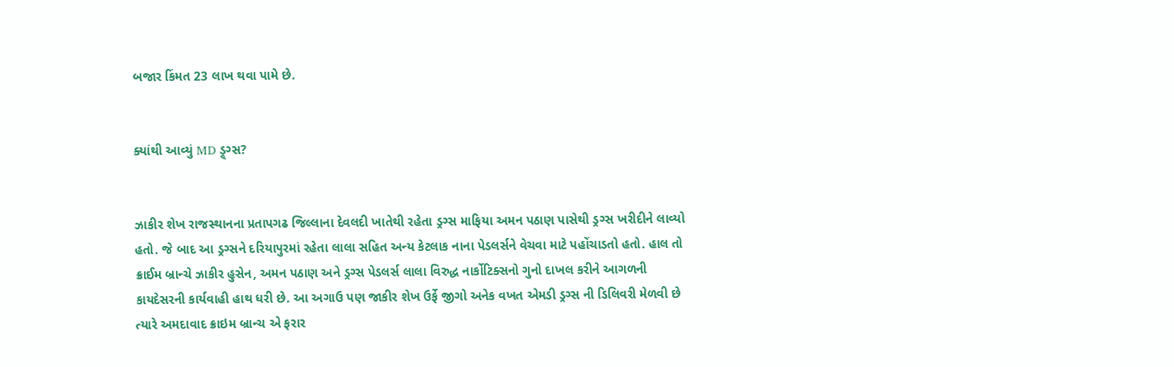બજાર કિંમત 23 લાખ થવા પામે છે.


ક્યાંથી આવ્યું MD ડ્ર્ગ્સ?


ઝાકીર શેખ રાજસ્થાનના પ્રતાપગઢ જિલ્લાના દેવલદી ખાતેથી રહેતા ડ્રગ્સ માફિયા અમન પઠાણ પાસેથી ડ્રગ્સ ખરીદીને લાવ્યો હતો. જે બાદ આ ડ્રગ્સને દરિયાપુરમાં રહેતા લાલા સહિત અન્ય કેટલાક નાના પેડલર્સને વેચવા માટે પહોંચાડતો હતો. હાલ તો ક્રાઈમ બ્રાન્ચે ઝાકીર હુસેન, અમન પઠાણ અને ડ્રગ્સ પેડલર્સ લાલા વિરુદ્ધ નાર્કોટિક્સનો ગુનો દાખલ કરીને આગળની કાયદેસરની કાર્યવાહી હાથ ધરી છે. આ અગાઉ પણ જાકીર શેખ ઉર્ફે જીગો અનેક વખત એમડી ડ્રગ્સ ની ડિલિવરી મેળવી છે ત્યારે અમદાવાદ ક્રાઇમ બ્રાન્ચ એ ફરાર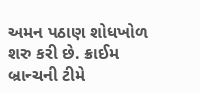અમન પઠાણ શોધખોળ શરુ કરી છે. ક્રાઈમ બ્રાન્ચની ટીમે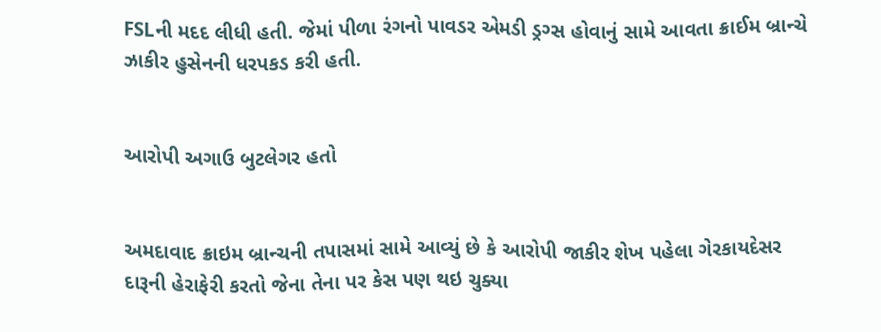FSLની મદદ લીધી હતી. જેમાં પીળા રંગનો પાવડર એમડી ડ્રગ્સ હોવાનું સામે આવતા ક્રાઈમ બ્રાન્ચે ઝાકીર હુસેનની ધરપકડ કરી હતી.


આરોપી અગાઉ બુટલેગર હતો


અમદાવાદ ક્રાઇમ બ્રાન્ચની તપાસમાં સામે આવ્યું છે કે આરોપી જાકીર શેખ પહેલા ગેરકાયદેસર દારૂની હેરાફેરી કરતો જેના તેના પર કેસ પણ થઇ ચુક્યા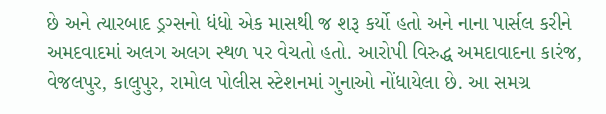છે અને ત્યારબાદ ડ્રગ્સનો ધંધો એક માસથી જ શરૂ કર્યો હતો અને નાના પાર્સલ કરીને અમદવાદમાં અલગ અલગ સ્થળ પર વેચતો હતો. આરોપી વિરુદ્ધ અમદાવાદના કારંજ, વેજલપુર, કાલુપુર, રામોલ પોલીસ સ્ટેશનમાં ગુનાઓ નોંધાયેલા છે. આ સમગ્ર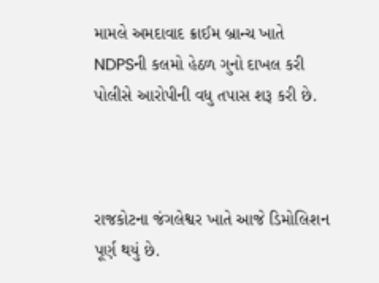મામલે અમદાવાદ ક્રાઈમ બ્રાન્ચ ખાતે NDPSની કલમો હેઠળ ગુનો દાખલ કરી પોલીસે આરોપીની વધુ તપાસ શરૂ કરી છે.



રાજકોટના જંગલેશ્વર ખાતે આજે ડિમોલિશન પૂર્ણ થયું છે.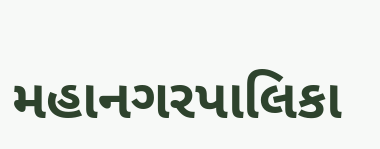મહાનગરપાલિકા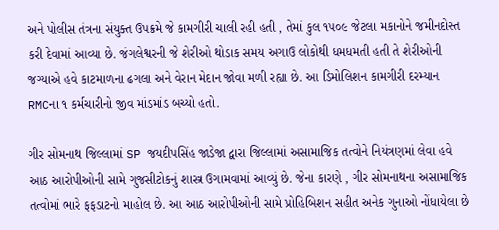અને પોલીસ તંત્રના સંયુક્ત ઉપક્રમે જે કામગીરી ચાલી રહી હતી , તેમાં કુલ ૧૫૦૯ જેટલા મકાનોને જમીનદોસ્ત કરી દેવામાં આવ્યા છે. જંગલેશ્વરની જે શેરીઓ થોડાક સમય અગાઉ લોકોથી ધમધમતી હતી તે શેરીઓની જગ્યાએ હવે કાટમાળના ઢગલા અને વેરાન મેદાન જોવા મળી રહ્યા છે. આ ડિમોલિશન કામગીરી દરમ્યાન RMCના ૧ કર્મચારીનો જીવ માંડમાંડ બચ્યો હતો.

ગીર સોમનાથ જિલ્લામાં SP જયદીપસિંહ જાડેજા દ્વારા જિલ્લામાં અસામાજિક તત્વોને નિયંત્રણમાં લેવા હવે આઠ આરોપીઓની સામે ગુજસીટોકનું શાસ્ત્ર ઉગામવામાં આવ્યું છે. જેના કારણે , ગીર સોમનાથના અસામાજિક તત્વોમાં ભારે ફફડાટનો માહોલ છે. આ આઠ આરોપીઓની સામે પ્રોહિબિશન સહીત અનેક ગુનાઓ નોંધાયેલા છે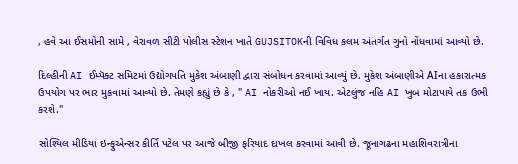, હવે આ ઈસમોની સામે , વેરાવળ સીટી પોલીસ સ્ટેશન ખાતે GUJSITOKની વિવિધ કલમ અંતર્ગત ગુનો નોંધવામાં આવ્યો છે.

દિલ્હીની AI ઈમ્પૅક્ટ સમિટમાં ઉદ્યોગપતિ મુકેશ અંબાણી દ્વારા સંબોધન કરવામાં આવ્યું છે. મુકેશ અંબાણીએ AIના હકારાત્મક ઉપયોગ પર ભાર મુકવામાં આવ્યો છે. તેમણે કહ્યું છે કે , " AI નોકરીઓ નઈ ખાય. એટલુંજ નહિ AI ખુબ મોટાપાયે તક ઉભી કરશે."

સોશ્યિલ મીડિયા ઇન્ફુએન્સર કીર્તિ પટેલ પર આજે બીજી ફરિયાદ દાખલ કરવામાં આવી છે. જૂનાગઢના મહાશિવરાત્રીના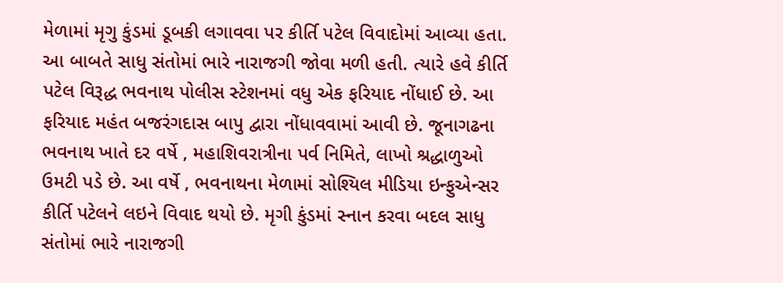મેળામાં મૃગુ કુંડમાં ડૂબકી લગાવવા પર કીર્તિ પટેલ વિવાદોમાં આવ્યા હતા. આ બાબતે સાધુ સંતોમાં ભારે નારાજગી જોવા મળી હતી. ત્યારે હવે કીર્તિ પટેલ વિરૂદ્ધ ભવનાથ પોલીસ સ્ટેશનમાં વધુ એક ફરિયાદ નોંધાઈ છે. આ ફરિયાદ મહંત બજરંગદાસ બાપુ દ્વારા નોંધાવવામાં આવી છે. જૂનાગઢના ભવનાથ ખાતે દર વર્ષે , મહાશિવરાત્રીના પર્વ નિમિતે, લાખો શ્રદ્ધાળુઓ ઉમટી પડે છે. આ વર્ષે , ભવનાથના મેળામાં સોશ્યિલ મીડિયા ઇન્ફુએન્સર કીર્તિ પટેલને લઇને વિવાદ થયો છે. મૃગી કુંડમાં સ્નાન કરવા બદલ સાધુ સંતોમાં ભારે નારાજગી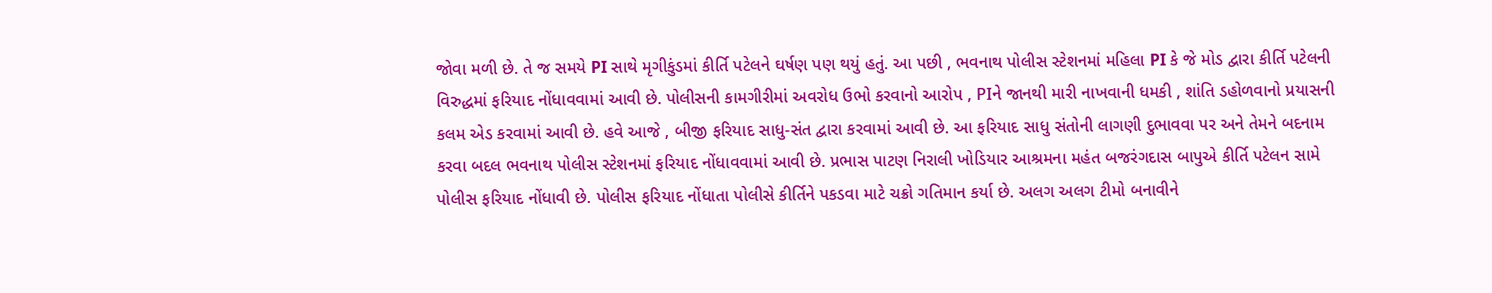જોવા મળી છે. તે જ સમયે PI સાથે મૃગીકુંડમાં કીર્તિ પટેલને ઘર્ષણ પણ થયું હતું. આ પછી , ભવનાથ પોલીસ સ્ટેશનમાં મહિલા PI કે જે મોડ દ્વારા કીર્તિ પટેલની વિરુદ્ધમાં ફરિયાદ નોંધાવવામાં આવી છે. પોલીસની કામગીરીમાં અવરોધ ઉભો કરવાનો આરોપ , PIને જાનથી મારી નાખવાની ધમકી , શાંતિ ડહોળવાનો પ્રયાસની કલમ એડ કરવામાં આવી છે. હવે આજે , બીજી ફરિયાદ સાધુ-સંત દ્વારા કરવામાં આવી છે. આ ફરિયાદ સાધુ સંતોની લાગણી દુભાવવા પર અને તેમને બદનામ કરવા બદલ ભવનાથ પોલીસ સ્ટેશનમાં ફરિયાદ નોંધાવવામાં આવી છે. પ્રભાસ પાટણ નિરાલી ખોડિયાર આશ્રમના મહંત બજરંગદાસ બાપુએ કીર્તિ પટેલન સામે પોલીસ ફરિયાદ નોંધાવી છે. પોલીસ ફરિયાદ નોંધાતા પોલીસે કીર્તિને પકડવા માટે ચક્રો ગતિમાન કર્યા છે. અલગ અલગ ટીમો બનાવીને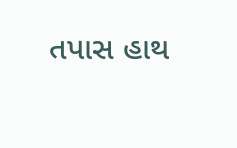તપાસ હાથ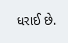ધરાઈ છે.